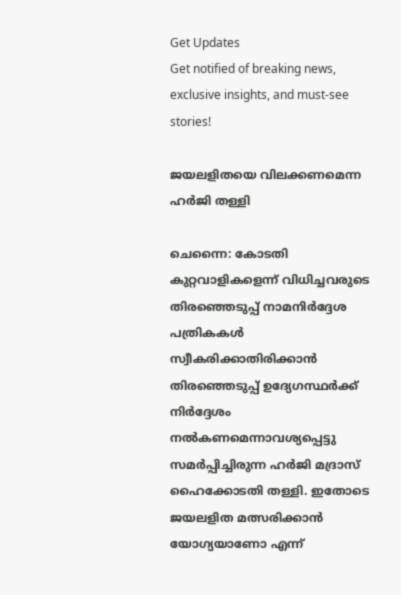Get Updates
Get notified of breaking news, exclusive insights, and must-see stories!

ജയലളിതയെ വിലക്കണമെന്ന ഹര്‍ജി തള്ളി

ചെന്നൈ: കോടതി കുറ്റവാളികളെന്ന് വിധിച്ചവരുടെ തിരഞ്ഞെടുപ്പ് നാമനിര്‍ദ്ദേശ പത്രികകള്‍ സ്വീകരിക്കാതിരിക്കാന്‍ തിരഞ്ഞെടുപ്പ് ഉദ്യേഗസ്ഥര്‍ക്ക് നിര്‍ദ്ദേശം നല്‍കണമെന്നാവശ്യപ്പെട്ടു സമര്‍പ്പിച്ചിരുന്ന ഹര്‍ജി മദ്രാസ് ഹൈക്കോടതി തള്ളി. ഇതോടെ ജയലളിത മത്സരിക്കാന്‍ യോഗ്യയാണോ എന്ന്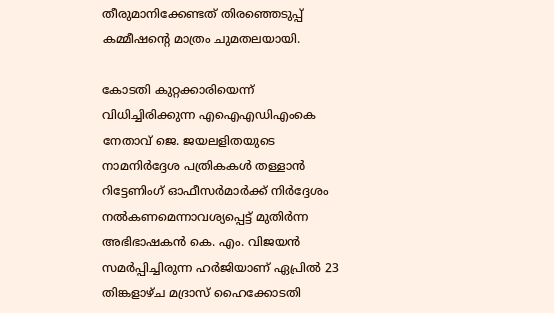തീരുമാനിക്കേണ്ടത് തിരഞ്ഞെടുപ്പ് കമ്മീഷന്റെ മാത്രം ചുമതലയായി.

കോടതി കുറ്റക്കാരിയെന്ന് വിധിച്ചിരിക്കുന്ന എഐഎഡിഎംകെ നേതാവ് ജെ. ജയലളിതയുടെ നാമനിര്‍ദ്ദേശ പത്രികകള്‍ തള്ളാന്‍ റിട്ടേണിംഗ് ഓഫീസര്‍മാര്‍ക്ക് നിര്‍ദ്ദേശം നല്‍കണമെന്നാവശ്യപ്പെട്ട് മുതിര്‍ന്ന അഭിഭാഷകന്‍ കെ. എം. വിജയന്‍ സമര്‍പ്പിച്ചിരുന്ന ഹര്‍ജിയാണ് ഏപ്രില്‍ 23 തിങ്കളാഴ്ച മദ്രാസ് ഹൈക്കോടതി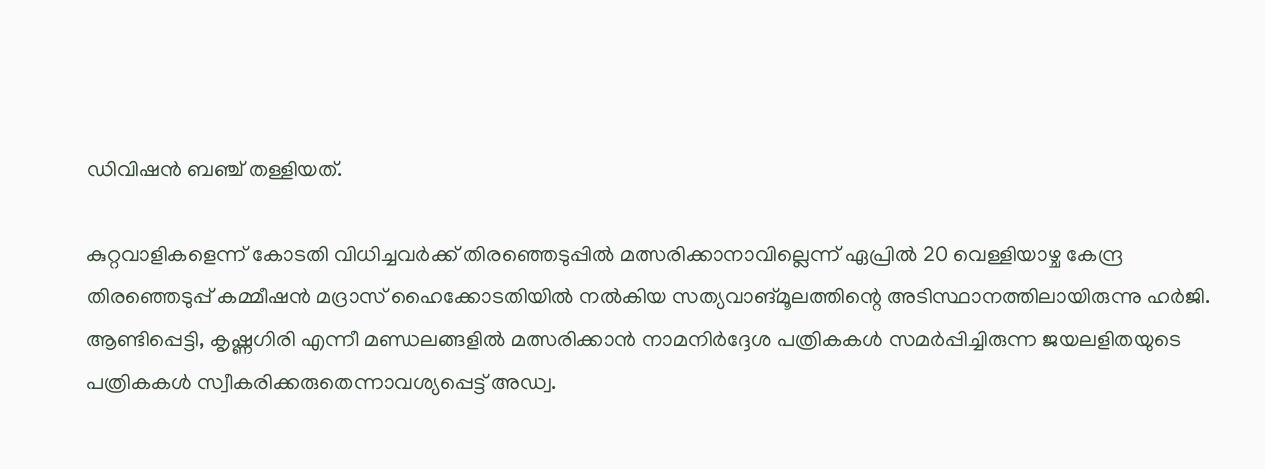ഡിവിഷന്‍ ബഞ്ച് തള്ളിയത്.

കുറ്റവാളികളെന്ന് കോടതി വിധിച്ചവര്‍ക്ക് തിരഞ്ഞെടുപ്പില്‍ മത്സരിക്കാനാവില്ലെന്ന് ഏപ്രില്‍ 20 വെള്ളിയാഴ്ച കേന്ദ്ര തിരഞ്ഞെടുപ്പ് കമ്മീഷന്‍ മദ്രാസ് ഹൈക്കോടതിയില്‍ നല്‍കിയ സത്യവാങ്മൂലത്തിന്റെ അടിസ്ഥാനത്തിലായിരുന്നു ഹര്‍ജി. ആണ്ടിപ്പെട്ടി, കൃഷ്ണഗിരി എന്നീ മണ്ഡലങ്ങളില്‍ മത്സരിക്കാന്‍ നാമനിര്‍ദ്ദേശ പത്രികകള്‍ സമര്‍പ്പിച്ചിരുന്ന ജയലളിതയുടെ പത്രികകള്‍ സ്വീകരിക്കരുതെന്നാവശ്യപ്പെട്ട് അഡ്വ.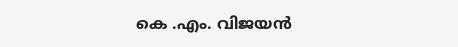കെ .എം. വിജയന്‍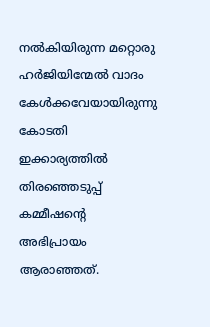നല്‍കിയിരുന്ന മറ്റൊരു ഹര്‍ജിയിന്മേല്‍ വാദം കേള്‍ക്കവേയായിരുന്നു കോടതി ഇക്കാര്യത്തില്‍ തിരഞ്ഞെടുപ്പ് കമ്മീഷന്റെ അഭിപ്രായം ആരാഞ്ഞത്.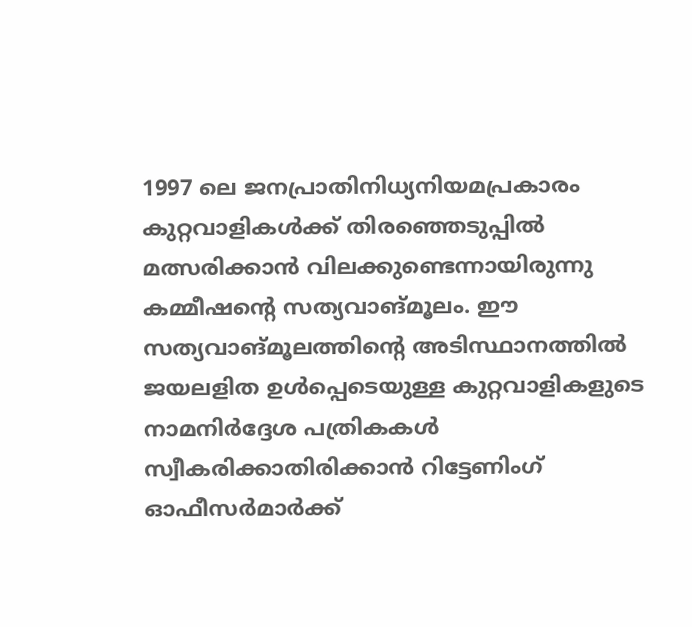1997 ലെ ജനപ്രാതിനിധ്യനിയമപ്രകാരം കുറ്റവാളികള്‍ക്ക് തിരഞ്ഞെടുപ്പില്‍ മത്സരിക്കാന്‍ വിലക്കുണ്ടെന്നായിരുന്നു കമ്മീഷന്റെ സത്യവാങ്മൂലം. ഈ സത്യവാങ്മൂലത്തിന്റെ അടിസ്ഥാനത്തില്‍ ജയലളിത ഉള്‍പ്പെടെയുള്ള കുറ്റവാളികളുടെ നാമനിര്‍ദ്ദേശ പത്രികകള്‍ സ്വീകരിക്കാതിരിക്കാന്‍ റിട്ടേണിംഗ് ഓഫീസര്‍മാര്‍ക്ക്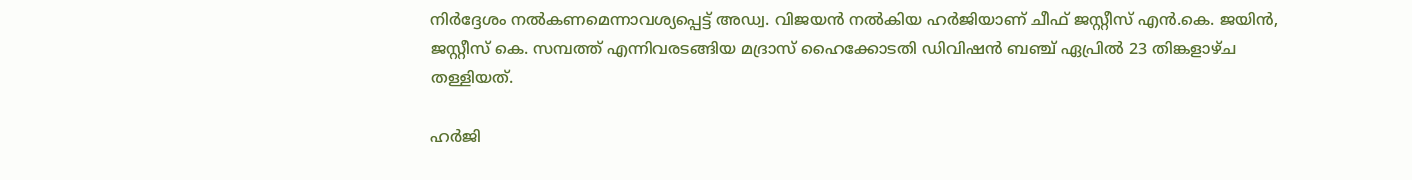നിര്‍ദ്ദേശം നല്‍കണമെന്നാവശ്യപ്പെട്ട് അഡ്വ. വിജയന്‍ നല്‍കിയ ഹര്‍ജിയാണ് ചീഫ് ജസ്റ്റീസ് എന്‍.കെ. ജയിന്‍, ജസ്റ്റീസ് കെ. സമ്പത്ത് എന്നിവരടങ്ങിയ മദ്രാസ് ഹൈക്കോടതി ഡിവിഷന്‍ ബഞ്ച് ഏപ്രില്‍ 23 തിങ്കളാഴ്ച തള്ളിയത്.

ഹര്‍ജി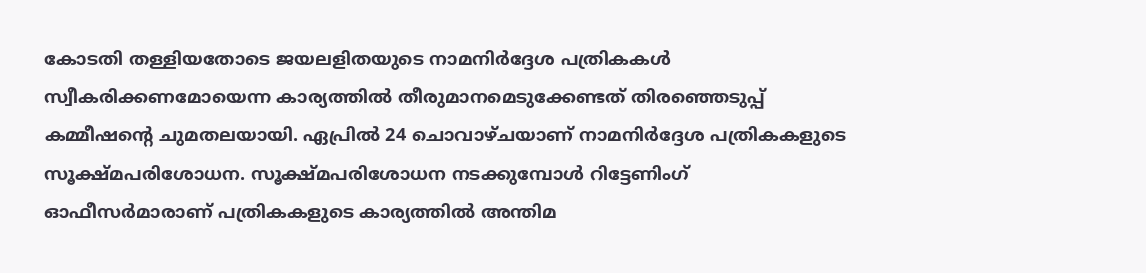കോടതി തള്ളിയതോടെ ജയലളിതയുടെ നാമനിര്‍ദ്ദേശ പത്രികകള്‍ സ്വീകരിക്കണമോയെന്ന കാര്യത്തില്‍ തീരുമാനമെടുക്കേണ്ടത് തിരഞ്ഞെടുപ്പ് കമ്മീഷന്റെ ചുമതലയായി. ഏപ്രില്‍ 24 ചൊവാഴ്ചയാണ് നാമനിര്‍ദ്ദേശ പത്രികകളുടെ സൂക്ഷ്മപരിശോധന. സൂക്ഷ്മപരിശോധന നടക്കുമ്പോള്‍ റിട്ടേണിംഗ് ഓഫീസര്‍മാരാണ് പത്രികകളുടെ കാര്യത്തില്‍ അന്തിമ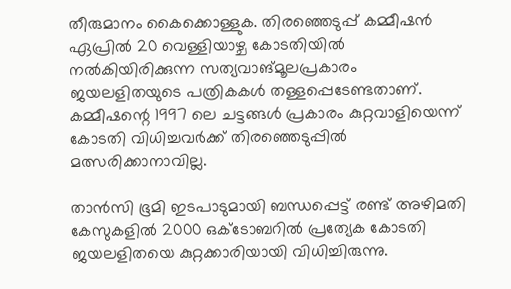തീരുമാനം കൈക്കൊള്ളുക. തിരഞ്ഞെടുപ്പ് കമ്മീഷന്‍ ഏപ്രില്‍ 20 വെള്ളിയാഴ്ച കോടതിയില്‍ നല്‍കിയിരിക്കുന്ന സത്യവാങ്മൂലപ്രകാരം ജയലളിതയുടെ പത്രികകള്‍ തള്ളപ്പെടേണ്ടതാണ്. കമ്മീഷന്റെ 1997 ലെ ചട്ടങ്ങള്‍ പ്രകാരം കുറ്റവാളിയെന്ന് കോടതി വിധിച്ചവര്‍ക്ക് തിരഞ്ഞെടുപ്പില്‍ മത്സരിക്കാനാവില്ല.

താന്‍സി ഭൂമി ഇടപാടുമായി ബന്ധപ്പെട്ട് രണ്ട് അഴിമതി കേസുകളില്‍ 2000 ഒക്ടോബറില്‍ പ്രത്യേക കോടതി ജയലളിതയെ കുറ്റക്കാരിയായി വിധിച്ചിരുന്നു.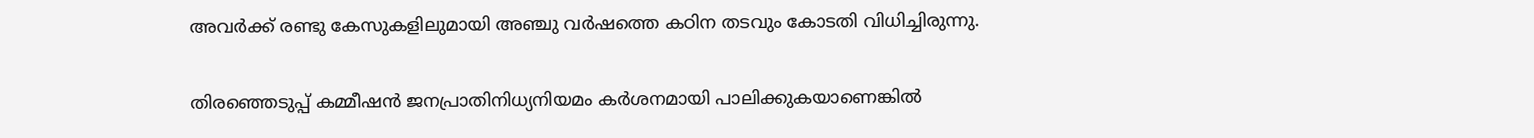അവര്‍ക്ക് രണ്ടു കേസുകളിലുമായി അഞ്ചു വര്‍ഷത്തെ കഠിന തടവും കോടതി വിധിച്ചിരുന്നു.

തിരഞ്ഞെടുപ്പ് കമ്മീഷന്‍ ജനപ്രാതിനിധ്യനിയമം കര്‍ശനമായി പാലിക്കുകയാണെങ്കില്‍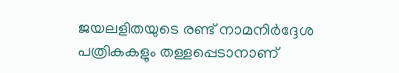ജയലളിതയുടെ രണ്ട് നാമനിര്‍ദ്ദേശ പത്രികകളും തള്ളപ്പെടാനാണ്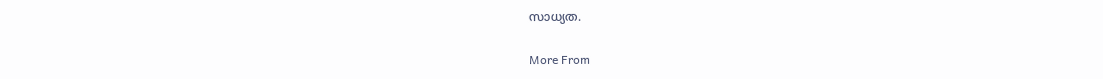സാധ്യത.

More From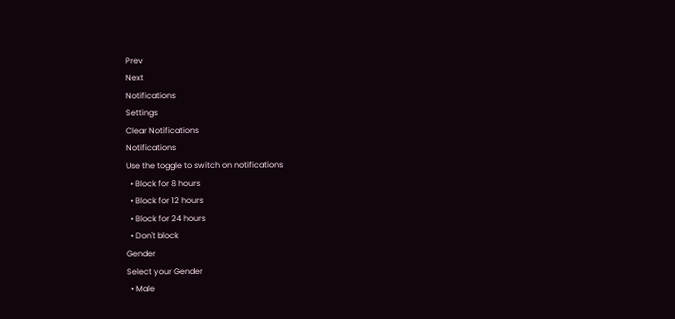Prev
Next
Notifications
Settings
Clear Notifications
Notifications
Use the toggle to switch on notifications
  • Block for 8 hours
  • Block for 12 hours
  • Block for 24 hours
  • Don't block
Gender
Select your Gender
  • Male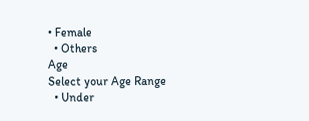• Female
  • Others
Age
Select your Age Range
  • Under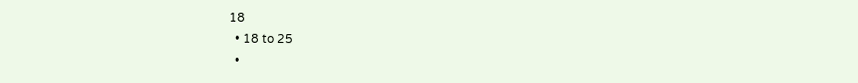18
  • 18 to 25
  •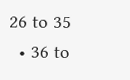26 to 35
  • 36 to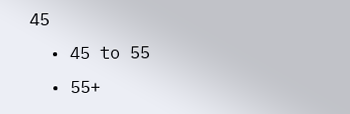45
  • 45 to 55
  • 55+